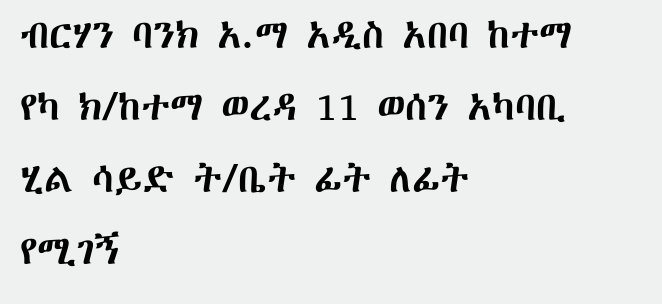ብርሃን ባንክ አ.ማ አዲስ አበባ ከተማ የካ ክ/ከተማ ወረዳ 11 ወሰን አካባቢ ሂል ሳይድ ት/ቤት ፊት ለፊት የሚገኝ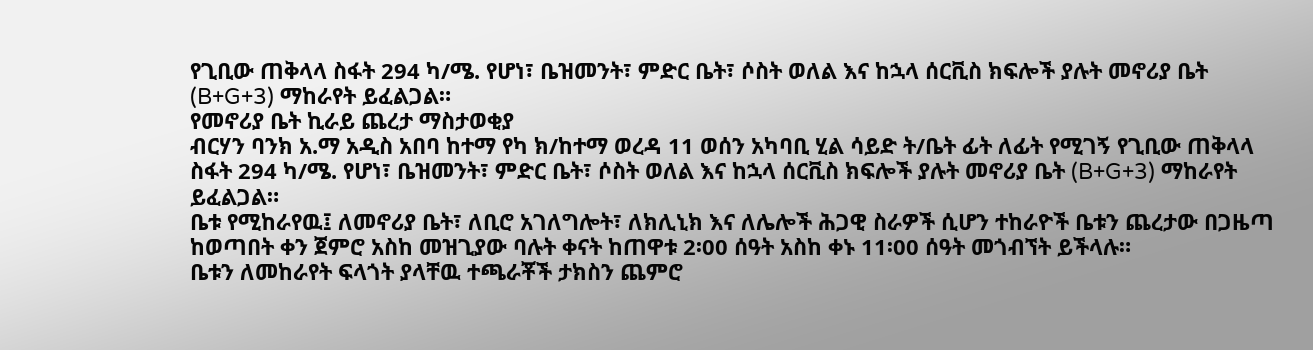የጊቢው ጠቅላላ ስፋት 294 ካ/ሜ. የሆነ፣ ቤዝመንት፣ ምድር ቤት፣ ሶስት ወለል እና ከኋላ ሰርቪስ ክፍሎች ያሉት መኖሪያ ቤት (B+G+3) ማከራየት ይፈልጋል።
የመኖሪያ ቤት ኪራይ ጨረታ ማስታወቂያ
ብርሃን ባንክ አ.ማ አዲስ አበባ ከተማ የካ ክ/ከተማ ወረዳ 11 ወሰን አካባቢ ሂል ሳይድ ት/ቤት ፊት ለፊት የሚገኝ የጊቢው ጠቅላላ ስፋት 294 ካ/ሜ. የሆነ፣ ቤዝመንት፣ ምድር ቤት፣ ሶስት ወለል እና ከኋላ ሰርቪስ ክፍሎች ያሉት መኖሪያ ቤት (B+G+3) ማከራየት ይፈልጋል።
ቤቱ የሚከራየዉ፤ ለመኖሪያ ቤት፣ ለቢሮ አገለግሎት፣ ለክሊኒክ እና ለሌሎች ሕጋዊ ስራዎች ሲሆን ተከራዮች ቤቱን ጨረታው በጋዜጣ ከወጣበት ቀን ጀምሮ አስከ መዝጊያው ባሉት ቀናት ከጠዋቱ 2፡00 ሰዓት አስከ ቀኑ 11፡00 ሰዓት መጎብኘት ይችላሉ።
ቤቱን ለመከራየት ፍላጎት ያላቸዉ ተጫራቾች ታክስን ጨምሮ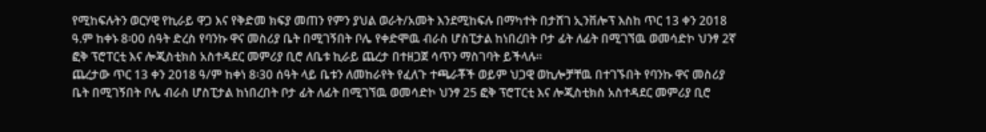የሚከፍሉትን ወርሃዊ የኪራይ ዋጋ እና የቅድመ ክፍያ መጠን የምን ያህል ወራት/አመት እንደሚከፍሉ በማካተት በታሸገ ኢንቨሎፕ እስከ ጥር 13 ቀን 2018 ዓ.ም ከቀኑ 8፡00 ሰዓት ድረስ የባንኩ ዋና መስሪያ ቤት በሚገኝበት ቦሌ የቀድሞዉ ብራስ ሆስፒታል ከነበረበት ቦታ ፊት ለፊት በሚገኘዉ ወመሳድኮ ህንፃ 2ኛ ፎቅ ፕሮፐርቲ እና ሎጂስቲክስ አስተዳደር መምሪያ ቢሮ ለቤቱ ኪራይ ጨረታ በተዘጋጀ ሳጥን ማስገባት ይችላሉ።
ጨረታው ጥር 13 ቀን 2018 ዓ/ም ከቀነ 8፡30 ሰዓት ላይ ቤቱን ለመከራየት የፈለጉ ተጫራቾች ወይም ህጋዊ ወኪሎቻቸዉ በተገኙበት የባንኩ ዋና መስሪያ ቤት በሚገኝበት ቦሌ ብራስ ሆስፒታል ከነበረበት ቦታ ፊት ለፊት በሚገኘዉ ወመሳድኮ ህንፃ 25 ፎቅ ፕሮፐርቲ እና ሎጂስቲክስ አስተዳደር መምሪያ ቢሮ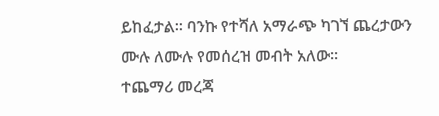ይከፈታል። ባንኩ የተሻለ አማራጭ ካገኘ ጨረታውን ሙሉ ለሙሉ የመሰረዝ መብት አለው፡፡
ተጨማሪ መረጃ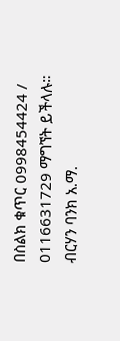በስልክ ቁጥር 0998454424 / 0116631729 ማግኘት ይችላሉ።
ብርሃን ባንክ አ.ማ.